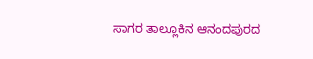ಸಾಗರ ತಾಲ್ಲೂಕಿನ ಆನಂದಪುರದ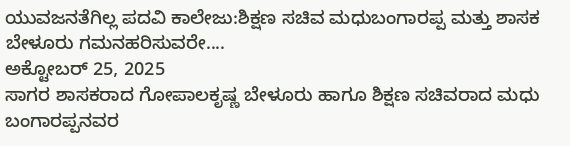ಯುವಜನತೆಗಿಲ್ಲ ಪದವಿ ಕಾಲೇಜು:ಶಿಕ್ಷಣ ಸಚಿವ ಮಧುಬಂಗಾರಪ್ಪ ಮತ್ತು ಶಾಸಕ ಬೇಳೂರು ಗಮನಹರಿಸುವರೇ....
ಅಕ್ಟೋಬರ್ 25, 2025
ಸಾಗರ ಶಾಸಕರಾದ ಗೋಪಾಲಕೃಷ್ಣ ಬೇಳೂರು ಹಾಗೂ ಶಿಕ್ಷಣ ಸಚಿವರಾದ ಮಧು ಬಂಗಾರಪ್ಪನವರ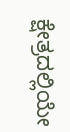ಕ್ಷೇತ್ರದಲ್ಲಿಯೇ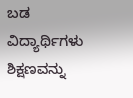ಬಡ ವಿದ್ಯಾರ್ಥಿಗಳು ಶಿಕ್ಷಣವನ್ನು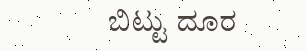ಬಿಟ್ಟು ದೂರ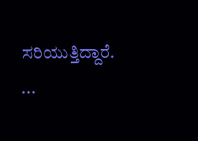ಸರಿಯುತ್ತಿದ್ದಾರೆ. ...